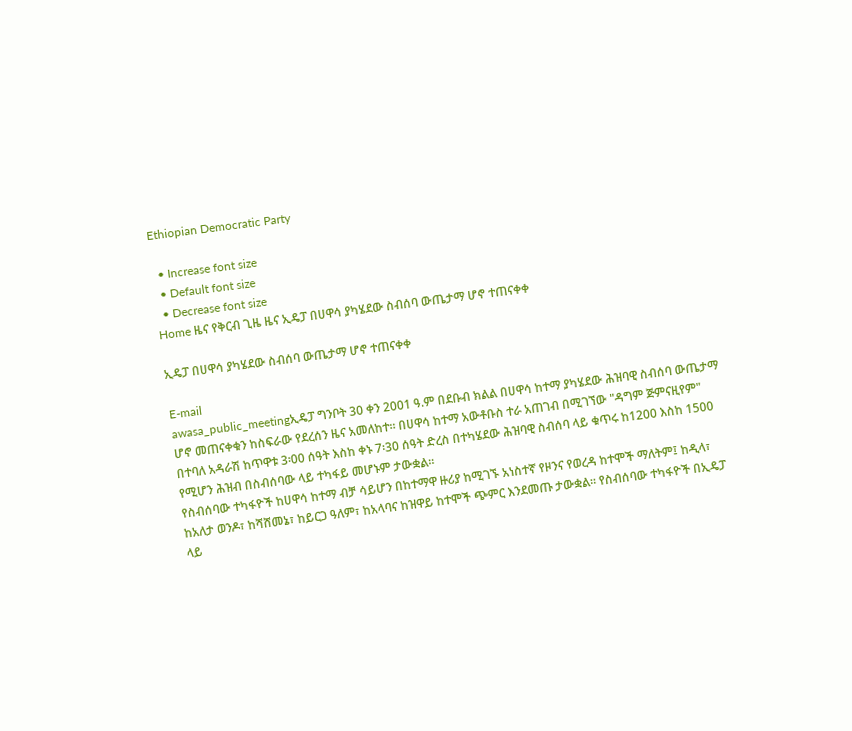Ethiopian Democratic Party

  • Increase font size
  • Default font size
  • Decrease font size
Home ዜና የቅርብ ጊዜ ዜና ኢዴፓ በሀዋሳ ያካሄደው ስብሰባ ውጤታማ ሆኖ ተጠናቀቀ

ኢዴፓ በሀዋሳ ያካሄደው ስብሰባ ውጤታማ ሆኖ ተጠናቀቀ

E-mail
awasa_public_meetingኢዴፓ ግንቦት 30 ቀን 2001 ዓ.ም በደቡብ ክልል በሀዋሳ ከተማ ያካሄደው ሕዝባዊ ስብሰባ ውጤታማ ሆኖ መጠናቀቁን ከስፍራው የደረሰን ዜና አመለከተ። በሀዋሳ ከተማ አውቶቡስ ተራ አጠገብ በሚገኘው "ዳግም ጅምናዚየም" በተባለ አዳራሽ ከጥዋቱ 3፡00 ሰዓት እስከ ቀኑ 7፡30 ሰዓት ድረስ በተካሄደው ሕዝባዊ ስብሰባ ላይ ቁጥሩ ከ1200 እስከ 1500 የሚሆን ሕዝብ በስብሰባው ላይ ተካፋይ መሆኑም ታውቋል።
የስብሰባው ተካፋዮች ከሀዋሳ ከተማ ብቻ ሳይሆን በከተማዋ ዙሪያ ከሚገኙ አነስተኛ የዞንና የወረዳ ከተሞች ማለትም፤ ከዲላ፣ ከአለታ ወንዶ፣ ከሻሸመኔ፣ ከይርጋ ዓለም፣ ከአላባና ከዝዋይ ከተሞች ጭምር እንደመጡ ታውቋል። የስብሰባው ተካፋዮች በኢዴፓ ላይ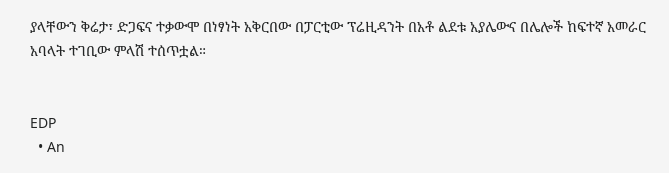ያላቸውን ቅሬታ፣ ድጋፍና ተቃውሞ በነፃነት አቅርበው በፓርቲው ፕሬዚዳንት በአቶ ልደቱ አያሌውና በሌሎች ከፍተኛ አመራር አባላት ተገቢው ምላሽ ተሰጥቷል።


EDP
  • An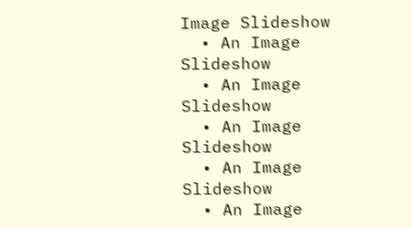Image Slideshow
  • An Image Slideshow
  • An Image Slideshow
  • An Image Slideshow
  • An Image Slideshow
  • An Image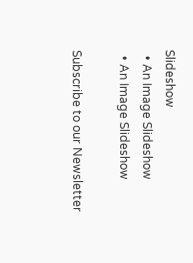Slideshow
  • An Image Slideshow
  • An Image Slideshow

Subscribe to our Newsletter